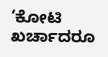‘ಕೋಟಿ ಖರ್ಚಾದರೂ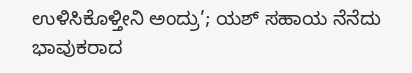ಉಳಿಸಿಕೊಳ್ತೀನಿ ಅಂದ್ರು’; ಯಶ್ ಸಹಾಯ ನೆನೆದು ಭಾವುಕರಾದ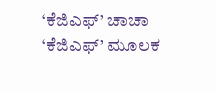‘ಕೆಜಿಎಫ್’ ಚಾಚಾ
‘ಕೆಜಿಎಫ್’ ಮೂಲಕ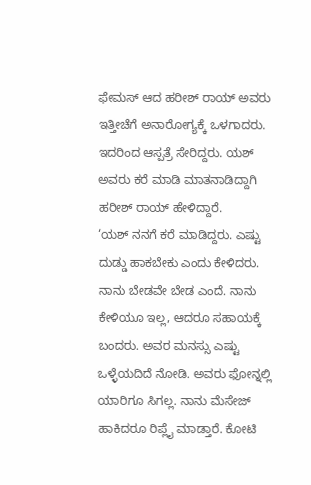ಫೇಮಸ್ ಆದ ಹರೀಶ್ ರಾಯ್ ಅವರು ಇತ್ತೀಚೆಗೆ ಅನಾರೋಗ್ಯಕ್ಕೆ ಒಳಗಾದರು. ಇದರಿಂದ ಆಸ್ಪತ್ರೆ ಸೇರಿದ್ದರು. ಯಶ್ ಅವರು ಕರೆ ಮಾಡಿ ಮಾತನಾಡಿದ್ದಾಗಿ ಹರೀಶ್ ರಾಯ್ ಹೇಳಿದ್ದಾರೆ.
‘ಯಶ್ ನನಗೆ ಕರೆ ಮಾಡಿದ್ದರು. ಎಷ್ಟು ದುಡ್ಡು ಹಾಕಬೇಕು ಎಂದು ಕೇಳಿದರು. ನಾನು ಬೇಡವೇ ಬೇಡ ಎಂದೆ. ನಾನು ಕೇಳಿಯೂ ಇಲ್ಲ, ಆದರೂ ಸಹಾಯಕ್ಕೆ ಬಂದರು. ಅವರ ಮನಸ್ಸು ಎಷ್ಟು ಒಳ್ಳೆಯದಿದೆ ನೋಡಿ. ಅವರು ಫೋನ್ನಲ್ಲಿ ಯಾರಿಗೂ ಸಿಗಲ್ಲ. ನಾನು ಮೆಸೇಜ್ ಹಾಕಿದರೂ ರಿಪ್ಲೈ ಮಾಡ್ತಾರೆ. ಕೋಟಿ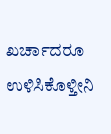ಖರ್ಚಾದರೂ ಉಳಿಸಿಕೊಳ್ತೀನಿ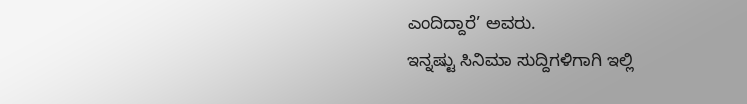ಎಂದಿದ್ದಾರೆ’ ಅವರು.
ಇನ್ನಷ್ಟು ಸಿನಿಮಾ ಸುದ್ದಿಗಳಿಗಾಗಿ ಇಲ್ಲಿ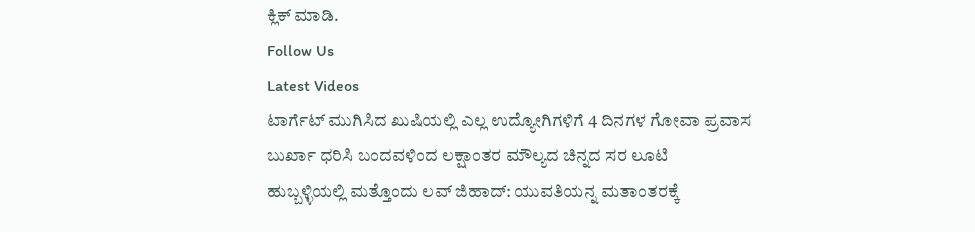ಕ್ಲಿಕ್ ಮಾಡಿ.
Follow Us
Latest Videos
ಟಾರ್ಗೆಟ್ ಮುಗಿಸಿದ ಖುಷಿಯಲ್ಲಿ ಎಲ್ಲ ಉದ್ಯೋಗಿಗಳಿಗೆ 4 ದಿನಗಳ ಗೋವಾ ಪ್ರವಾಸ
ಬುರ್ಖಾ ಧರಿಸಿ ಬಂದವಳಿಂದ ಲಕ್ಷಾಂತರ ಮೌಲ್ಯದ ಚಿನ್ನದ ಸರ ಲೂಟಿ
ಹುಬ್ಬಳ್ಳಿಯಲ್ಲಿ ಮತ್ತೊಂದು ಲವ್ ಜಿಹಾದ್: ಯುವತಿಯನ್ನ ಮತಾಂತರಕ್ಕೆ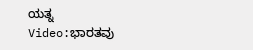ಯತ್ನ
Video:ಭಾರತವು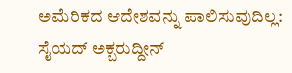ಅಮೆರಿಕದ ಆದೇಶವನ್ನು ಪಾಲಿಸುವುದಿಲ್ಲ: ಸೈಯದ್ ಅಕ್ಬರುದ್ದೀನ್